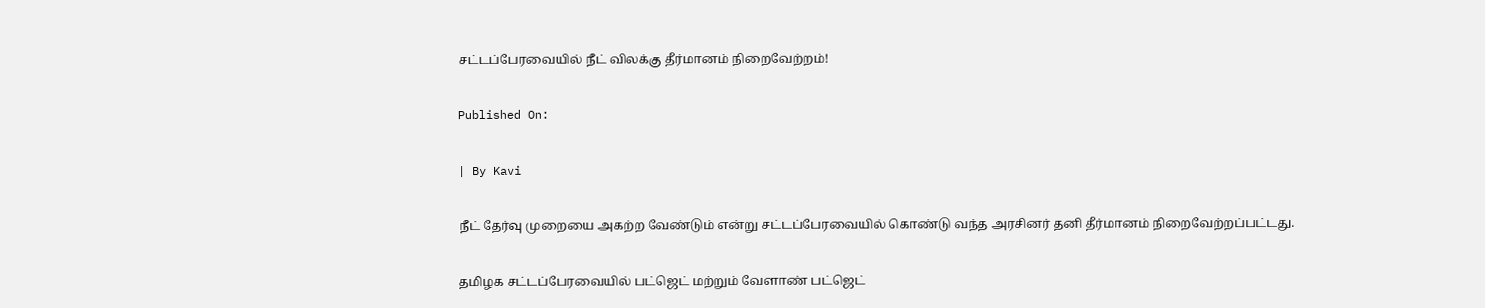சட்டப்பேரவையில் நீட் விலக்கு தீர்மானம் நிறைவேற்றம்!

Published On:

| By Kavi

நீட் தேர்வு முறையை அகற்ற வேண்டும் என்று சட்டப்பேரவையில் கொண்டு வந்த அரசினர் தனி தீர்மானம் நிறைவேற்றப்பட்டது.

தமிழக சட்டப்பேரவையில் பட்ஜெட் மற்றும் வேளாண் பட்ஜெட்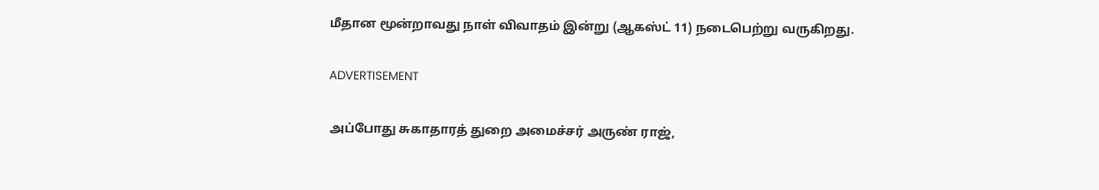மீதான மூன்றாவது நாள் விவாதம் இன்று (ஆகஸ்ட் 11) நடைபெற்று வருகிறது.

ADVERTISEMENT

அப்போது சுகாதாரத் துறை அமைச்சர் அருண் ராஜ்,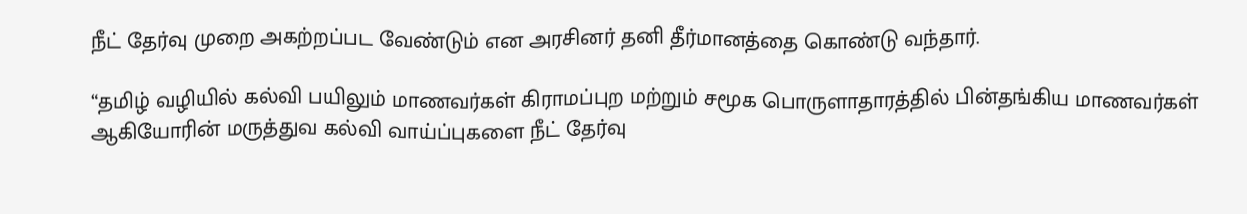நீட் தேர்வு முறை அகற்றப்பட வேண்டும் என அரசினர் தனி தீர்மானத்தை கொண்டு வந்தார்.

“தமிழ் வழியில் கல்வி பயிலும் மாணவர்கள் கிராமப்புற மற்றும் சமூக பொருளாதாரத்தில் பின்தங்கிய மாணவர்கள் ஆகியோரின் மருத்துவ கல்வி வாய்ப்புகளை நீட் தேர்வு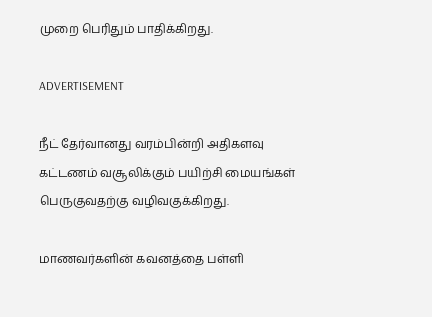முறை பெரிதும் பாதிக்கிறது.

ADVERTISEMENT

நீட் தேர்வானது வரம்பின்றி அதிகளவு கட்டணம் வசூலிக்கும் பயிற்சி மையங்கள் பெருகுவதற்கு வழிவகுக்கிறது.

மாணவர்களின் கவனத்தை பள்ளி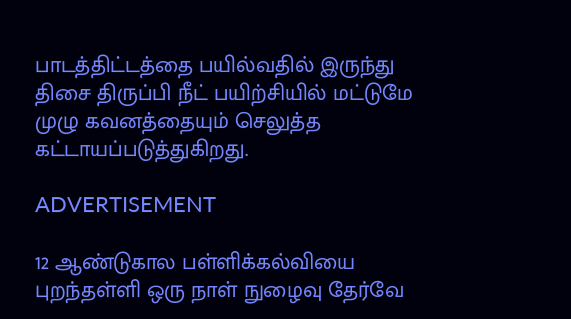பாடத்திட்டத்தை பயில்வதில் இருந்து திசை திருப்பி நீட் பயிற்சியில் மட்டுமே முழு கவனத்தையும் செலுத்த கட்டாயப்படுத்துகிறது.

ADVERTISEMENT

12 ஆண்டுகால பள்ளிக்கல்வியை புறந்தள்ளி ஒரு நாள் நுழைவு தேர்வே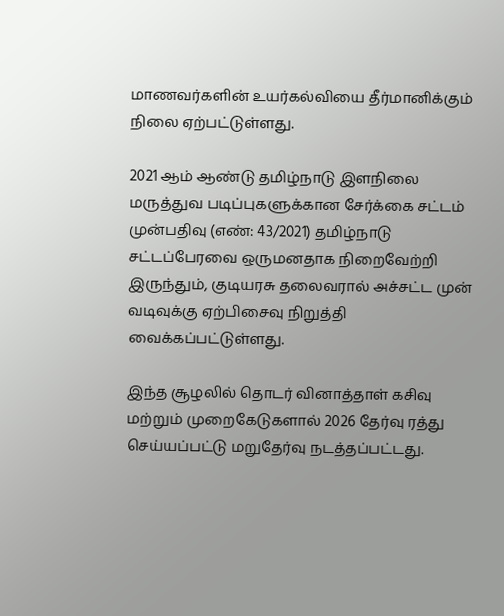மாணவர்களின் உயர்கல்வியை தீர்மானிக்கும் நிலை ஏற்பட்டுள்ளது.

2021 ஆம் ஆண்டு தமிழ்நாடு இளநிலை மருத்துவ படிப்புகளுக்கான சேர்க்கை சட்டம் முன்பதிவு (எண்: 43/2021) தமிழ்நாடு சட்டப்பேரவை ஒருமனதாக நிறைவேற்றி இருந்தும், குடியரசு தலைவரால் அச்சட்ட முன் வடிவுக்கு ஏற்பிசைவு நிறுத்தி வைக்கப்பட்டுள்ளது.

இந்த சூழலில் தொடர் வினாத்தாள் கசிவு மற்றும் முறைகேடுகளால் 2026 தேர்வு ரத்து செய்யப்பட்டு மறுதேர்வு நடத்தப்பட்டது.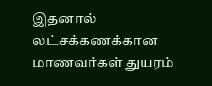இதனால் லட்சக்கணக்கான மாணவர்கள் துயரம்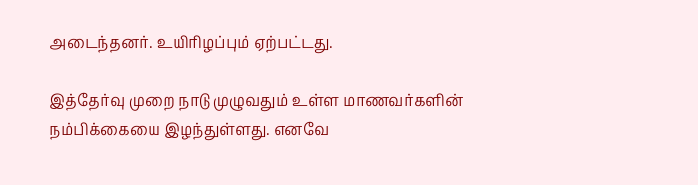அடைந்தனர். உயிரிழப்பும் ஏற்பட்டது.

இத்தேர்வு முறை நாடு முழுவதும் உள்ள மாணவர்களின் நம்பிக்கையை இழந்துள்ளது. எனவே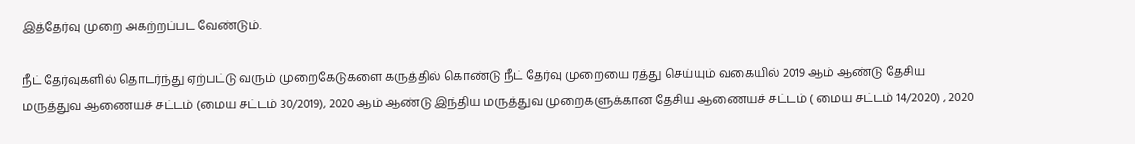இத்தேர்வு முறை அகற்றப்பட வேண்டும்.

நீட் தேர்வுகளில் தொடர்ந்து ஏற்பட்டு வரும் முறைகேடுகளை கருத்தில் கொண்டு நீட் தேர்வு முறையை ரத்து செய்யும் வகையில் 2019 ஆம் ஆண்டு தேசிய மருத்துவ ஆணையச் சட்டம் (மைய சட்டம் 30/2019), 2020 ஆம் ஆண்டு இந்திய மருத்துவ முறைகளுக்கான தேசிய ஆணையச் சட்டம் ( மைய சட்டம் 14/2020) , 2020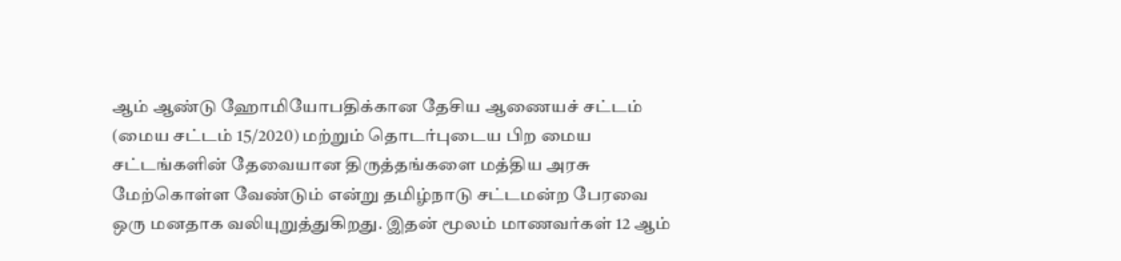ஆம் ஆண்டு ஹோமியோபதிக்கான தேசிய ஆணையச் சட்டம் (மைய சட்டம் 15/2020) மற்றும் தொடர்புடைய பிற மைய சட்டங்களின் தேவையான திருத்தங்களை மத்திய அரசு மேற்கொள்ள வேண்டும் என்று தமிழ்நாடு சட்டமன்ற பேரவை ஒரு மனதாக வலியுறுத்துகிறது. இதன் மூலம் மாணவர்கள் 12 ஆம்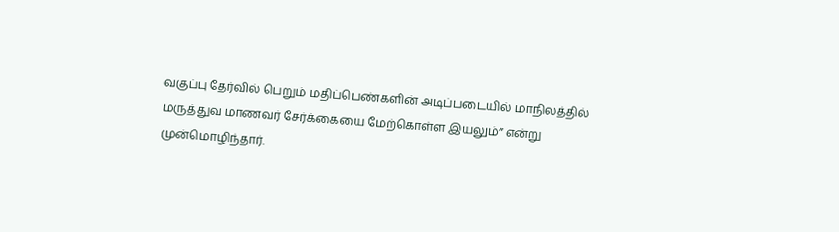வகுப்பு தேர்வில் பெறும் மதிப்பெண்களின் அடிப்படையில் மாநிலத்தில் மருத்துவ மாணவர் சேர்க்கையை மேற்கொள்ள இயலும்” என்று முன்மொழிந்தார்.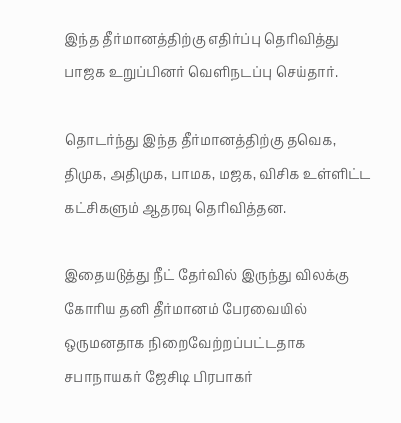இந்த தீர்மானத்திற்கு எதிர்ப்பு தெரிவித்து பாஜக உறுப்பினர் வெளிநடப்பு செய்தார்.

தொடர்ந்து இந்த தீர்மானத்திற்கு தவெக, திமுக, அதிமுக, பாமக, மஜக, விசிக உள்ளிட்ட கட்சிகளும் ஆதரவு தெரிவித்தன.

இதையடுத்து நீட் தேர்வில் இருந்து விலக்கு கோரிய தனி தீர்மானம் பேரவையில் ஒருமனதாக நிறைவேற்றப்பட்டதாக சபாநாயகர் ஜேசிடி பிரபாகர்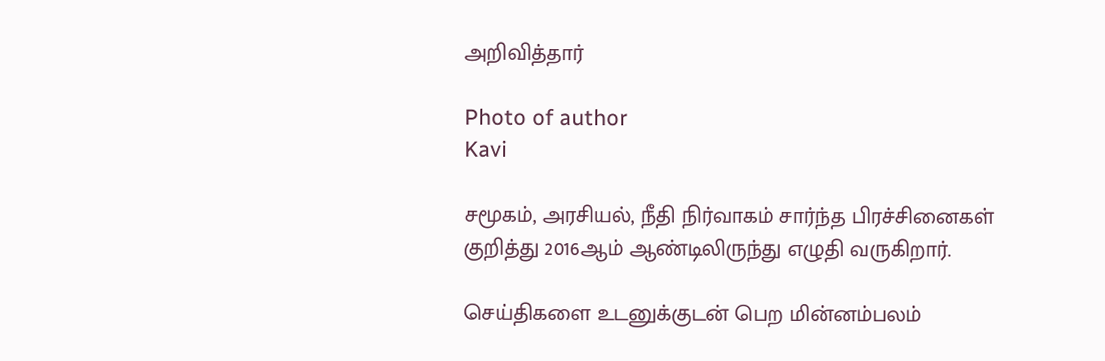அறிவித்தார்

Photo of author
Kavi

சமூகம், அரசியல், நீதி நிர்வாகம் சார்ந்த பிரச்சினைகள் குறித்து 2016ஆம் ஆண்டிலிருந்து எழுதி வருகிறார்.

செய்திகளை உடனுக்குடன் பெற மின்னம்பலம்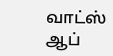வாட்ஸ் ஆப்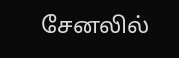சேனலில்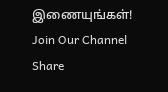இணையுங்கள்!
Join Our Channel
Share